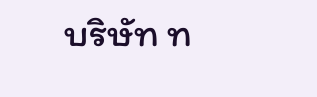บริษัท ท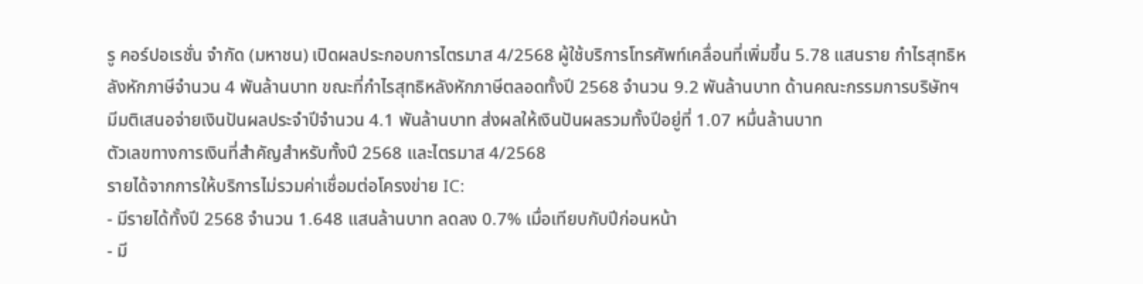รู คอร์ปอเรชั่น จำกัด (มหาชน) เปิดผลประกอบการไตรมาส 4/2568 ผู้ใช้บริการโทรศัพท์เคลื่อนที่เพิ่มขึ้น 5.78 แสนราย กำไรสุทธิหลังหักภาษีจำนวน 4 พันล้านบาท ขณะที่กำไรสุทธิหลังหักภาษีตลอดทั้งปี 2568 จำนวน 9.2 พันล้านบาท ด้านคณะกรรมการบริษัทฯ มีมติเสนอจ่ายเงินปันผลประจำปีจำนวน 4.1 พันล้านบาท ส่งผลให้เงินปันผลรวมทั้งปีอยู่ที่ 1.07 หมื่นล้านบาท
ตัวเลขทางการเงินที่สำคัญสำหรับทั้งปี 2568 และไตรมาส 4/2568
รายได้จากการให้บริการไม่รวมค่าเชื่อมต่อโครงข่าย IC:
- มีรายได้ทั้งปี 2568 จำนวน 1.648 แสนล้านบาท ลดลง 0.7% เมื่อเทียบกับปีก่อนหน้า
- มี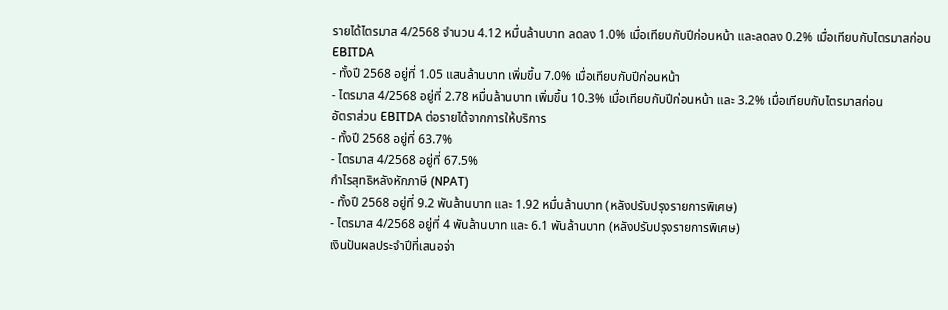รายได้ไตรมาส 4/2568 จำนวน 4.12 หมื่นล้านบาท ลดลง 1.0% เมื่อเทียบกับปีก่อนหน้า และลดลง 0.2% เมื่อเทียบกับไตรมาสก่อน
EBITDA
- ทั้งปี 2568 อยู่ที่ 1.05 แสนล้านบาท เพิ่มขึ้น 7.0% เมื่อเทียบกับปีก่อนหน้า
- ไตรมาส 4/2568 อยู่ที่ 2.78 หมื่นล้านบาท เพิ่มขึ้น 10.3% เมื่อเทียบกับปีก่อนหน้า และ 3.2% เมื่อเทียบกับไตรมาสก่อน
อัตราส่วน EBITDA ต่อรายได้จากการให้บริการ
- ทั้งปี 2568 อยู่ที่ 63.7%
- ไตรมาส 4/2568 อยู่ที่ 67.5%
กำไรสุทธิหลังหักภาษี (NPAT)
- ทั้งปี 2568 อยู่ที่ 9.2 พันล้านบาท และ 1.92 หมื่นล้านบาท (หลังปรับปรุงรายการพิเศษ)
- ไตรมาส 4/2568 อยู่ที่ 4 พันล้านบาท และ 6.1 พันล้านบาท (หลังปรับปรุงรายการพิเศษ)
เงินปันผลประจำปีที่เสนอจ่า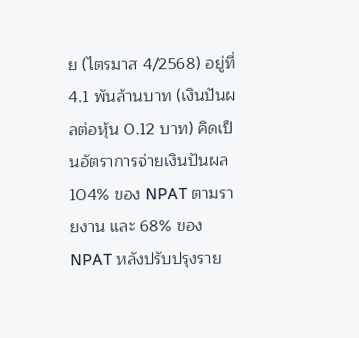ย (ไตรมาส 4/2568) อยู่ที่ 4.1 พันล้านบาท (เงินปันผลต่อหุ้น 0.12 บาท) คิดเป็นอัตราการจ่ายเงินปันผล 104% ของ NPAT ตามรายงาน และ 68% ของ NPAT หลังปรับปรุงราย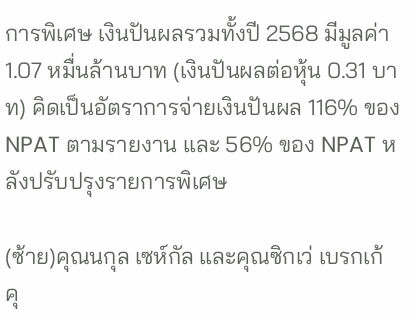การพิเศษ เงินปันผลรวมทั้งปี 2568 มีมูลค่า 1.07 หมื่นล้านบาท (เงินปันผลต่อหุ้น 0.31 บาท) คิดเป็นอัตราการจ่ายเงินปันผล 116% ของ NPAT ตามรายงาน และ 56% ของ NPAT หลังปรับปรุงรายการพิเศษ

(ซ้าย)คุณนกุล เซห์กัล และคุณซิกเว่ เบรกเก้
คุ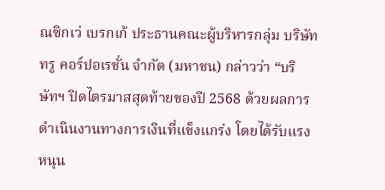ณซิกเว่ เบรกเก้ ประธานคณะผู้บริหารกลุ่ม บริษัท ทรู คอร์ปอเรชั่น จำกัด (มหาชน) กล่าวว่า “บริษัทฯ ปิดไตรมาสสุดท้ายของปี 2568 ด้วยผลการดำเนินงานทางการเงินที่แข็งแกร่ง โดยได้รับแรงหนุน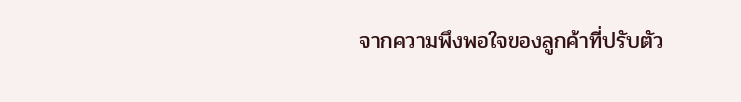จากความพึงพอใจของลูกค้าที่ปรับตัว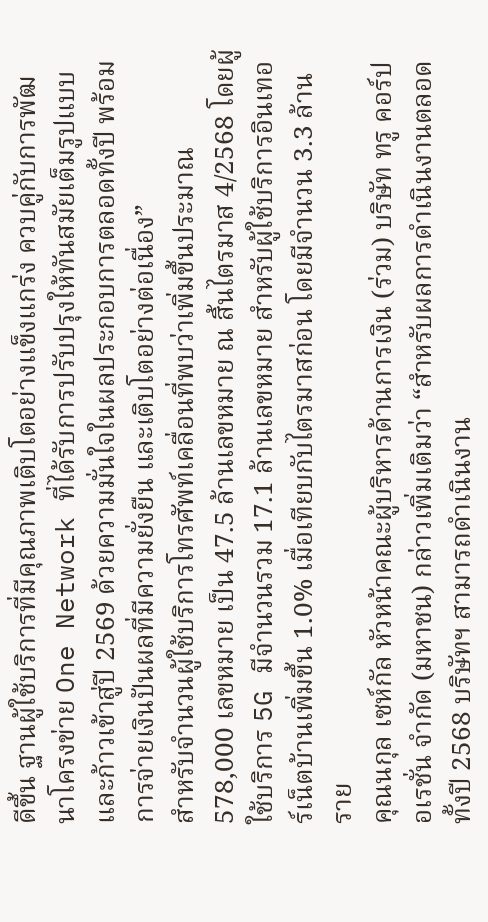ดีขึ้น ฐานผู้ใช้บริการที่มีคุณภาพเติบโตอย่างแข็งแกร่ง ควบคู่กับการพัฒนาโครงข่าย One Network ที่ได้รับการปรับปรุงให้ทันสมัยเต็มรูปแบบ และก้าวเข้าสู่ปี 2569 ด้วยความมั่นใจในผลประกอบการตลอดทั้งปี พร้อมการจ่ายเงินปันผลที่มีความยั่งยืน และเติบโตอย่างต่อเนื่อง”
สำหรับจำนวนผู้ใช้บริการโทรศัพท์เคลื่อนที่พบว่าเพิ่มขึ้นประมาณ 578,000 เลขหมาย เป็น 47.5 ล้านเลขหมาย ณ สิ้นไตรมาส 4/2568 โดยผู้ใช้บริการ 5G มีจำนวนรวม 17.1 ล้านเลขหมาย สำหรับผู้ใช้บริการอินเทอร์เน็ตบ้านเพิ่มขึ้น 1.0% เมื่อเทียบกับไตรมาสก่อน โดยมีจำนวน 3.3 ล้านราย
คุณนกุล เซห์กัล หัวหน้าคณะผู้บริหารด้านการเงิน (ร่วม) บริษัท ทรู คอร์ปอเรชั่น จำกัด (มหาชน) กล่าวเพิ่มเติมว่า “สำหรับผลการดำเนินงานตลอดทั้งปี 2568 บริษัทฯ สามารถดำเนินงาน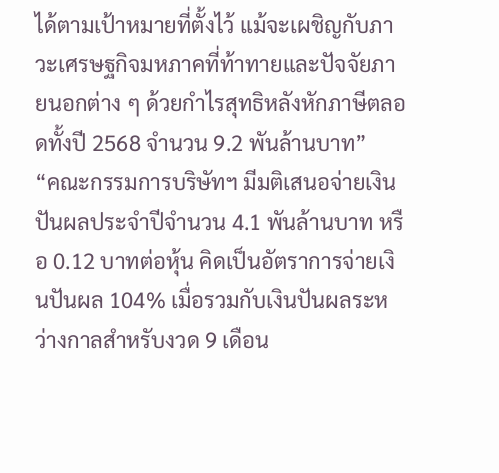ได้ตามเป้าหมายที่ตั้งไว้ แม้จะเผชิญกับภาวะเศรษฐกิจมหภาคที่ท้าทายและปัจจัยภายนอกต่าง ๆ ด้วยกำไรสุทธิหลังหักภาษีตลอดทั้งปี 2568 จำนวน 9.2 พันล้านบาท”
“คณะกรรมการบริษัทฯ มีมติเสนอจ่ายเงินปันผลประจำปีจำนวน 4.1 พันล้านบาท หรือ 0.12 บาทต่อหุ้น คิดเป็นอัตราการจ่ายเงินปันผล 104% เมื่อรวมกับเงินปันผลระหว่างกาลสำหรับงวด 9 เดือน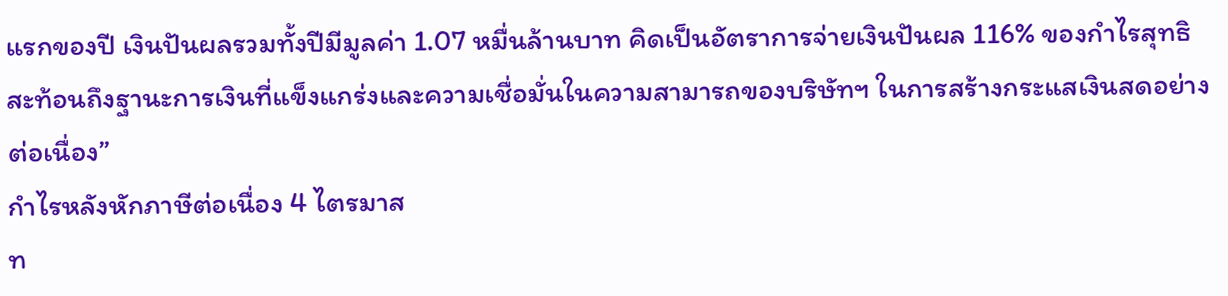แรกของปี เงินปันผลรวมทั้งปีมีมูลค่า 1.07 หมื่นล้านบาท คิดเป็นอัตราการจ่ายเงินปันผล 116% ของกำไรสุทธิ สะท้อนถึงฐานะการเงินที่แข็งแกร่งและความเชื่อมั่นในความสามารถของบริษัทฯ ในการสร้างกระแสเงินสดอย่างต่อเนื่อง”
กำไรหลังหักภาษีต่อเนื่อง 4 ไตรมาส
ท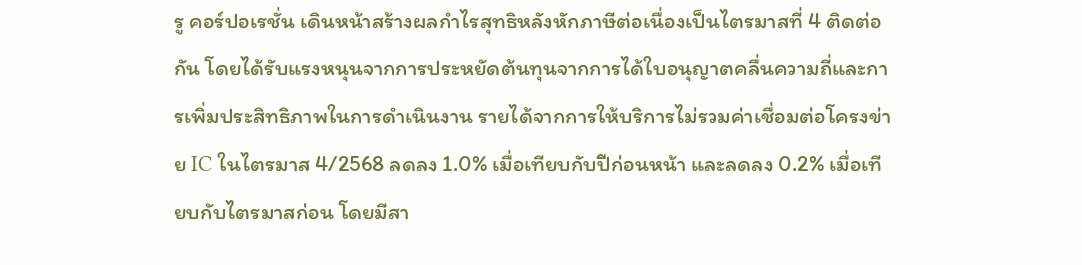รู คอร์ปอเรชั่น เดินหน้าสร้างผลกำไรสุทธิหลังหักภาษีต่อเนื่องเป็นไตรมาสที่ 4 ติดต่อกัน โดยได้รับแรงหนุนจากการประหยัดต้นทุนจากการได้ใบอนุญาตคลื่นความถี่และการเพิ่มประสิทธิภาพในการดำเนินงาน รายได้จากการให้บริการไม่รวมค่าเชื่อมต่อโครงข่าย IC ในไตรมาส 4/2568 ลดลง 1.0% เมื่อเทียบกับปีก่อนหน้า และลดลง 0.2% เมื่อเทียบกับไตรมาสก่อน โดยมีสา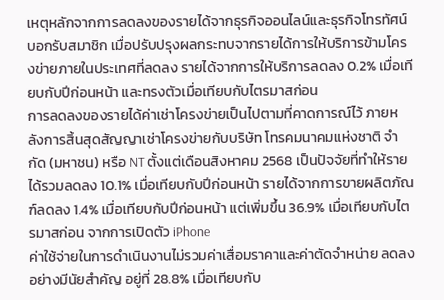เหตุหลักจากการลดลงของรายได้จากธุรกิจออนไลน์และธุรกิจโทรทัศน์บอกรับสมาชิก เมื่อปรับปรุงผลกระทบจากรายได้การให้บริการข้ามโครงข่ายภายในประเทศที่ลดลง รายได้จากการให้บริการลดลง 0.2% เมื่อเทียบกับปีก่อนหน้า และทรงตัวเมื่อเทียบกับไตรมาสก่อน
การลดลงของรายได้ค่าเช่าโครงข่ายเป็นไปตามที่คาดการณ์ไว้ ภายหลังการสิ้นสุดสัญญาเช่าโครงข่ายกับบริษัท โทรคมนาคมแห่งชาติ จำกัด (มหาชน) หรือ NT ตั้งแต่เดือนสิงหาคม 2568 เป็นปัจจัยที่ทำให้รายได้รวมลดลง 10.1% เมื่อเทียบกับปีก่อนหน้า รายได้จากการขายผลิตภัณฑ์ลดลง 1.4% เมื่อเทียบกับปีก่อนหน้า แต่เพิ่มขึ้น 36.9% เมื่อเทียบกับไตรมาสก่อน จากการเปิดตัว iPhone
ค่าใช้จ่ายในการดำเนินงานไม่รวมค่าเสื่อมราคาและค่าตัดจำหน่าย ลดลงอย่างมีนัยสำคัญ อยู่ที่ 28.8% เมื่อเทียบกับ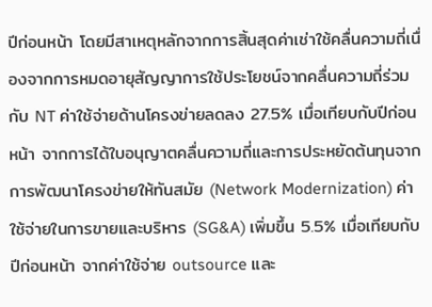ปีก่อนหน้า โดยมีสาเหตุหลักจากการสิ้นสุดค่าเช่าใช้คลื่นความถี่เนื่องจากการหมดอายุสัญญาการใช้ประโยชน์จากคลื่นความถี่ร่วมกับ NT ค่าใช้จ่ายด้านโครงข่ายลดลง 27.5% เมื่อเทียบกับปีก่อนหน้า จากการได้ใบอนุญาตคลื่นความถี่และการประหยัดต้นทุนจากการพัฒนาโครงข่ายให้ทันสมัย (Network Modernization) ค่าใช้จ่ายในการขายและบริหาร (SG&A) เพิ่มขึ้น 5.5% เมื่อเทียบกับปีก่อนหน้า จากค่าใช้จ่าย outsource และ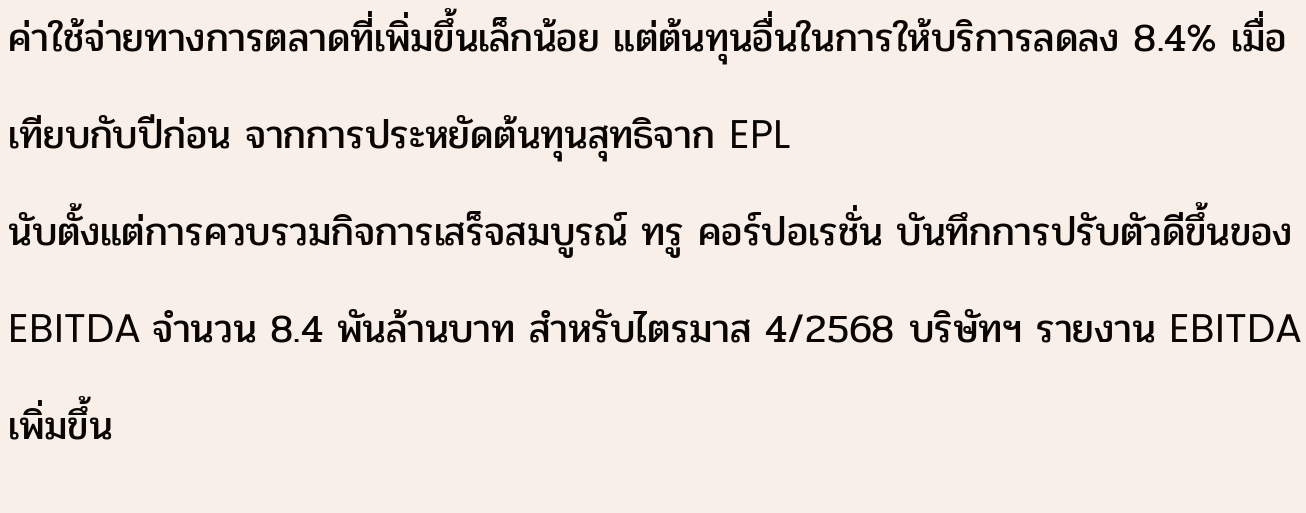ค่าใช้จ่ายทางการตลาดที่เพิ่มขึ้นเล็กน้อย แต่ต้นทุนอื่นในการให้บริการลดลง 8.4% เมื่อเทียบกับปีก่อน จากการประหยัดต้นทุนสุทธิจาก EPL
นับตั้งแต่การควบรวมกิจการเสร็จสมบูรณ์ ทรู คอร์ปอเรชั่น บันทึกการปรับตัวดีขึ้นของ EBITDA จำนวน 8.4 พันล้านบาท สำหรับไตรมาส 4/2568 บริษัทฯ รายงาน EBITDA เพิ่มขึ้น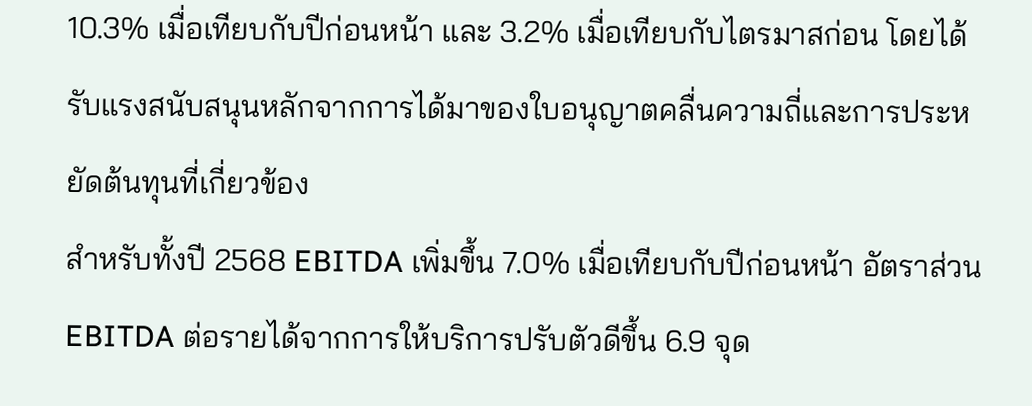10.3% เมื่อเทียบกับปีก่อนหน้า และ 3.2% เมื่อเทียบกับไตรมาสก่อน โดยได้รับแรงสนับสนุนหลักจากการได้มาของใบอนุญาตคลื่นความถี่และการประหยัดต้นทุนที่เกี่ยวข้อง
สำหรับทั้งปี 2568 EBITDA เพิ่มขึ้น 7.0% เมื่อเทียบกับปีก่อนหน้า อัตราส่วน EBITDA ต่อรายได้จากการให้บริการปรับตัวดีขึ้น 6.9 จุด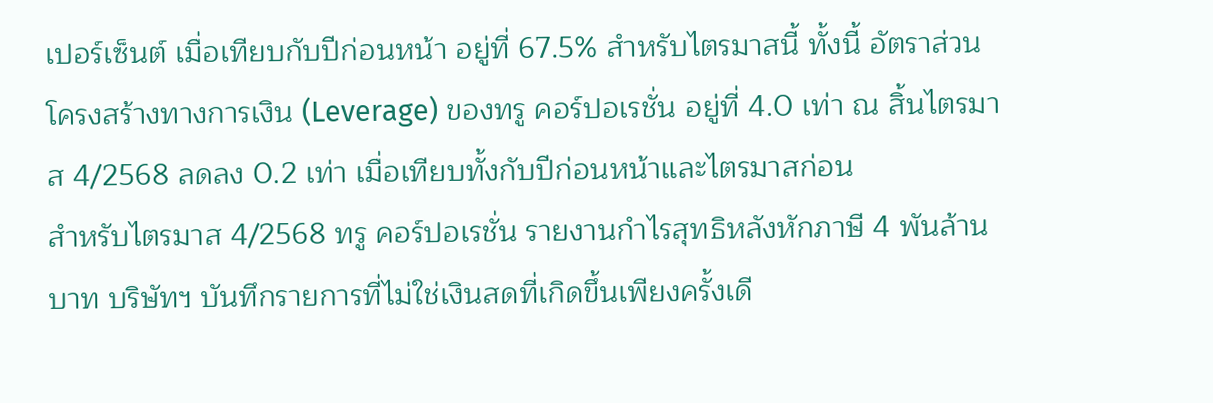เปอร์เซ็นต์ เมื่อเทียบกับปีก่อนหน้า อยู่ที่ 67.5% สำหรับไตรมาสนี้ ทั้งนี้ อัตราส่วนโครงสร้างทางการเงิน (Leverage) ของทรู คอร์ปอเรชั่น อยู่ที่ 4.0 เท่า ณ สิ้นไตรมาส 4/2568 ลดลง 0.2 เท่า เมื่อเทียบทั้งกับปีก่อนหน้าและไตรมาสก่อน
สำหรับไตรมาส 4/2568 ทรู คอร์ปอเรชั่น รายงานกำไรสุทธิหลังหักภาษี 4 พันล้านบาท บริษัทฯ บันทึกรายการที่ไม่ใช่เงินสดที่เกิดขึ้นเพียงครั้งเดี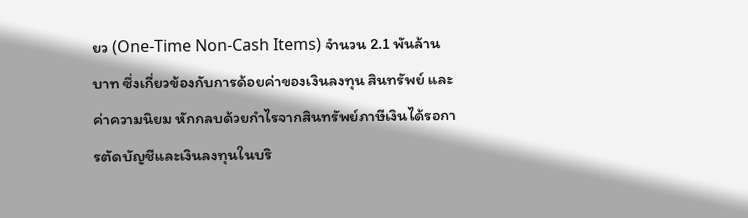ยว (One-Time Non-Cash Items) จำนวน 2.1 พันล้านบาท ซึ่งเกี่ยวข้องกับการด้อยค่าของเงินลงทุน สินทรัพย์ และค่าความนิยม หักกลบด้วยกำไรจากสินทรัพย์ภาษีเงินได้รอการตัดบัญชีและเงินลงทุนในบริ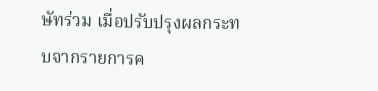ษัทร่วม เมื่อปรับปรุงผลกระทบจากรายการค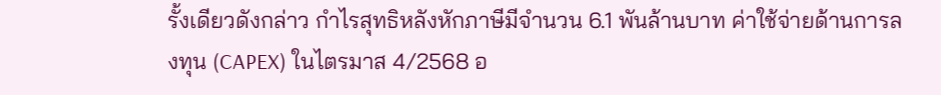รั้งเดียวดังกล่าว กำไรสุทธิหลังหักภาษีมีจำนวน 6.1 พันล้านบาท ค่าใช้จ่ายด้านการลงทุน (CAPEX) ในไตรมาส 4/2568 อ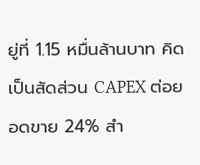ยู่ที่ 1.15 หมื่นล้านบาท คิดเป็นสัดส่วน CAPEX ต่อยอดขาย 24% สำ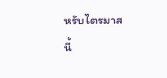หรับไตรมาสนี้